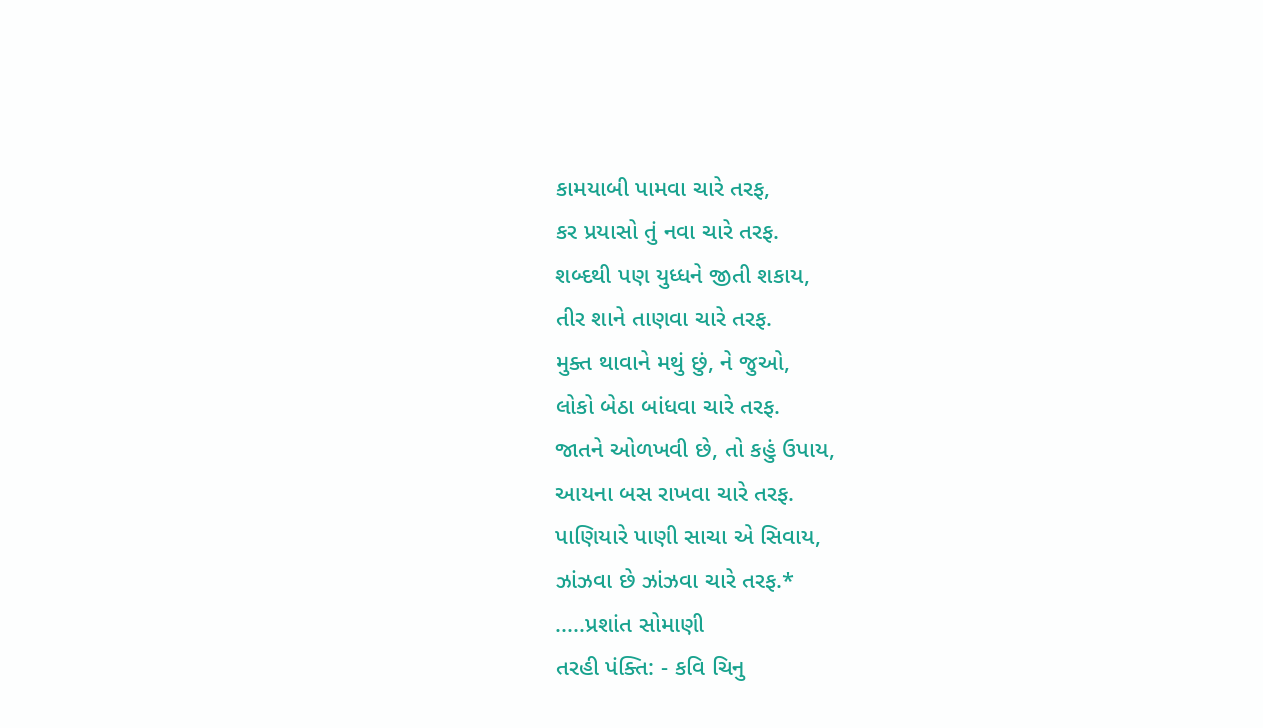કામયાબી પામવા ચારે તરફ,
કર પ્રયાસો તું નવા ચારે તરફ.
શબ્દથી પણ યુધ્ધને જીતી શકાય,
તીર શાને તાણવા ચારે તરફ.
મુક્ત થાવાને મથું છું, ને જુઓ,
લોકો બેઠા બાંધવા ચારે તરફ.
જાતને ઓળખવી છે, તો કહું ઉપાય,
આયના બસ રાખવા ચારે તરફ.
પાણિયારે પાણી સાચા એ સિવાય,
ઝાંઝવા છે ઝાંઝવા ચારે તરફ.*
.....પ્રશાંત સોમાણી
તરહી પંક્તિ: - કવિ ચિનુ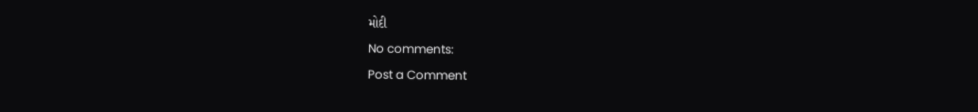મોદી
No comments:
Post a Comment